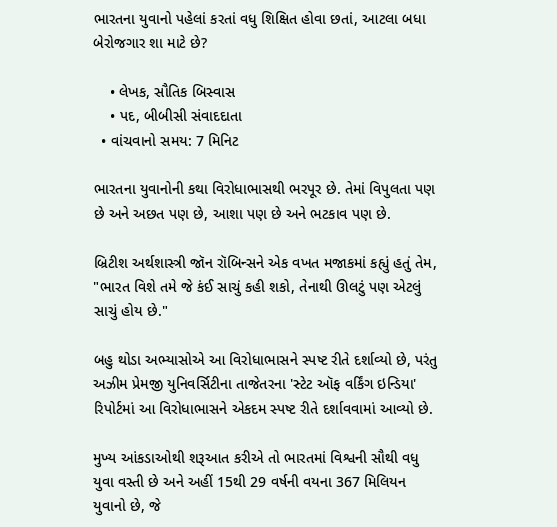ભારતના યુવાનો પહેલાં કરતાં વધુ શિક્ષિત હોવા છતાં, આટલા બધા બેરોજગાર શા માટે છે?

    • લેખક, સૌતિક બિસ્વાસ
    • પદ, બીબીસી સંવાદદાતા
  • વાંચવાનો સમય: 7 મિનિટ

ભારતના યુવાનોની કથા વિરોધાભાસથી ભરપૂર છે. તેમાં વિપુલતા પણ છે અને અછત પણ છે, આશા પણ છે અને ભટકાવ પણ છે.

બ્રિટીશ અર્થશાસ્ત્રી જૉન રૉબિન્સને એક વખત મજાકમાં કહ્યું હતું તેમ, "ભારત વિશે તમે જે કંઈ સાચું કહી શકો, તેનાથી ઊલટું પણ એટલું સાચું હોય છે."

બહુ થોડા અભ્યાસોએ આ વિરોધાભાસને સ્પષ્ટ રીતે દર્શાવ્યો છે, પરંતુ અઝીમ પ્રેમજી યુનિવર્સિટીના તાજેતરના 'સ્ટેટ ઑફ વર્કિંગ ઇન્ડિયા' રિપોર્ટમાં આ વિરોધાભાસને એકદમ સ્પષ્ટ રીતે દર્શાવવામાં આવ્યો છે.

મુખ્ય આંકડાઓથી શરૂઆત કરીએ તો ભારતમાં વિશ્વની સૌથી વધુ યુવા વસ્તી છે અને અહીં 15થી 29 વર્ષની વયના 367 મિલિયન યુવાનો છે, જે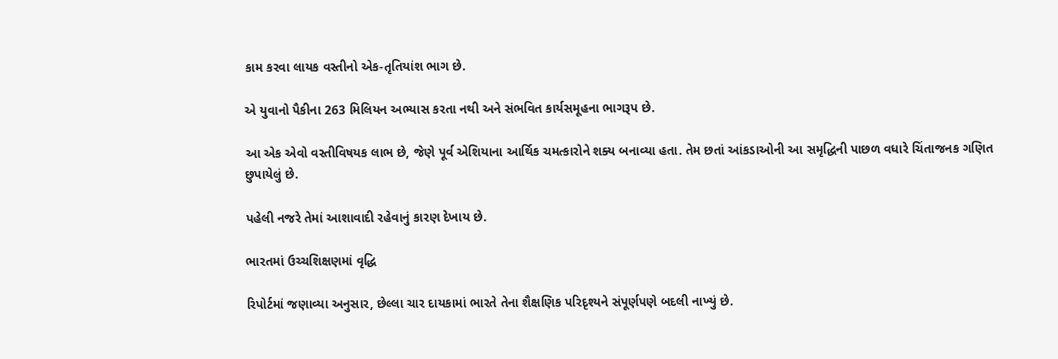કામ કરવા લાયક વસ્તીનો એક-તૃતિયાંશ ભાગ છે.

એ યુવાનો પૈકીના 263 મિલિયન અભ્યાસ કરતા નથી અને સંભવિત કાર્યસમૂહના ભાગરૂપ છે.

આ એક એવો વસ્તીવિષયક લાભ છે, જેણે પૂર્વ એશિયાના આર્થિક ચમત્કારોને શક્ય બનાવ્યા હતા. તેમ છતાં આંકડાઓની આ સમૃદ્ધિની પાછળ વધારે ચિંતાજનક ગણિત છુપાયેલું છે.

પહેલી નજરે તેમાં આશાવાદી રહેવાનું કારણ દેખાય છે.

ભારતમાં ઉચ્ચશિક્ષણમાં વૃદ્ધિ

રિપોર્ટમાં જણાવ્યા અનુસાર, છેલ્લા ચાર દાયકામાં ભારતે તેના શૈક્ષણિક પરિદૃશ્યને સંપૂર્ણપણે બદલી નાખ્યું છે.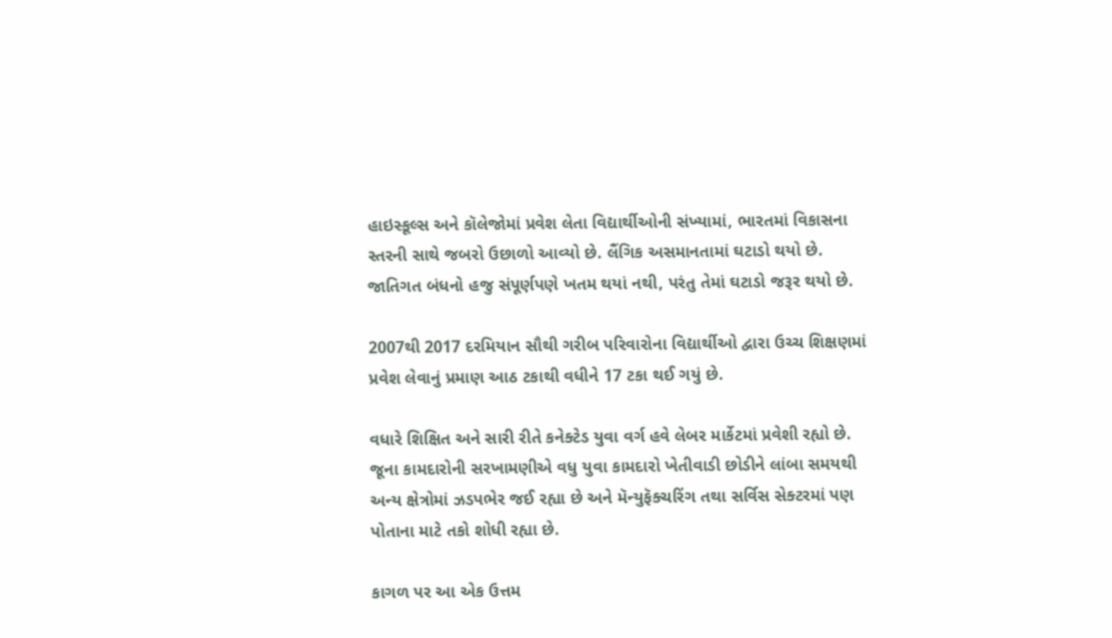હાઇસ્કૂલ્સ અને કૉલેજોમાં પ્રવેશ લેતા વિદ્યાર્થીઓની સંખ્યામાં, ભારતમાં વિકાસના સ્તરની સાથે જબરો ઉછાળો આવ્યો છે. લૈંગિક અસમાનતામાં ઘટાડો થયો છે. જાતિગત બંધનો હજુ સંપૂર્ણપણે ખતમ થયાં નથી, પરંતુ તેમાં ઘટાડો જરૂર થયો છે.

2007થી 2017 દરમિયાન સૌથી ગરીબ પરિવારોના વિદ્યાર્થીઓ દ્વારા ઉચ્ચ શિક્ષણમાં પ્રવેશ લેવાનું પ્રમાણ આઠ ટકાથી વધીને 17 ટકા થઈ ગયું છે.

વધારે શિક્ષિત અને સારી રીતે કનેક્ટેડ યુવા વર્ગ હવે લેબર માર્કેટમાં પ્રવેશી રહ્યો છે. જૂના કામદારોની સરખામણીએ વધુ યુવા કામદારો ખેતીવાડી છોડીને લાંબા સમયથી અન્ય ક્ષેત્રોમાં ઝડપભેર જઈ રહ્યા છે અને મૅન્યુફૅક્ચરિંગ તથા સર્વિસ સેક્ટરમાં પણ પોતાના માટે તકો શોધી રહ્યા છે.

કાગળ પર આ એક ઉત્તમ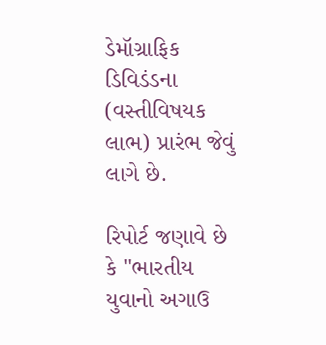ડેમૉગ્રાફિક ડિવિડંડના (વસ્તીવિષયક લાભ) પ્રારંભ જેવું લાગે છે.

રિપોર્ટ જણાવે છે કે "ભારતીય યુવાનો અગાઉ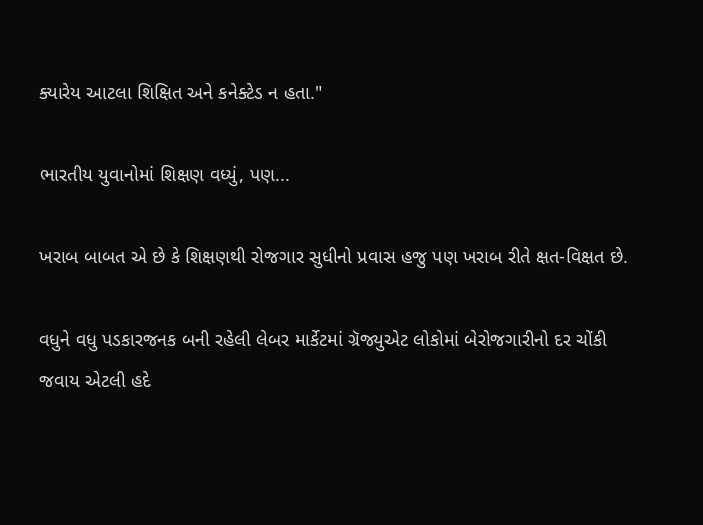ક્યારેય આટલા શિક્ષિત અને કનેક્ટેડ ન હતા."

ભારતીય યુવાનોમાં શિક્ષણ વધ્યું, પણ...

ખરાબ બાબત એ છે કે શિક્ષણથી રોજગાર સુધીનો પ્રવાસ હજુ પણ ખરાબ રીતે ક્ષત-વિક્ષત છે.

વધુને વધુ પડકારજનક બની રહેલી લેબર માર્કેટમાં ગ્રૅજ્યુએટ લોકોમાં બેરોજગારીનો દર ચોંકી જવાય એટલી હદે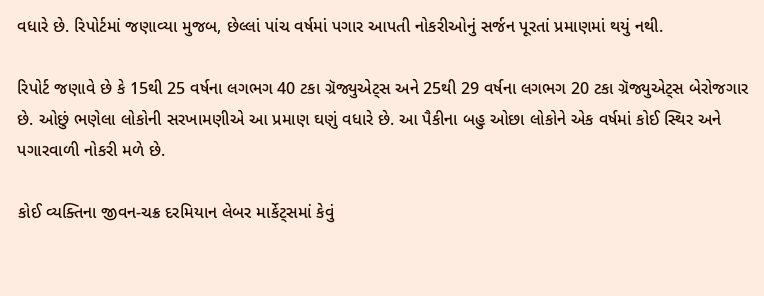વધારે છે. રિપોર્ટમાં જણાવ્યા મુજબ, છેલ્લાં પાંચ વર્ષમાં પગાર આપતી નોકરીઓનું સર્જન પૂરતાં પ્રમાણમાં થયું નથી.

રિપોર્ટ જણાવે છે કે 15થી 25 વર્ષના લગભગ 40 ટકા ગ્રૅજ્યુએટ્સ અને 25થી 29 વર્ષના લગભગ 20 ટકા ગ્રૅજ્યુએટ્સ બેરોજગાર છે. ઓછું ભણેલા લોકોની સરખામણીએ આ પ્રમાણ ઘણું વધારે છે. આ પૈકીના બહુ ઓછા લોકોને એક વર્ષમાં કોઈ સ્થિર અને પગારવાળી નોકરી મળે છે.

કોઈ વ્યક્તિના જીવન-ચક્ર દરમિયાન લેબર માર્કેટ્સમાં કેવું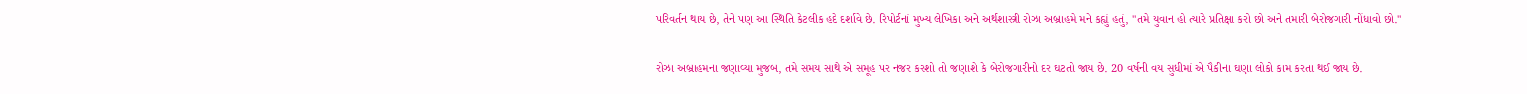પરિવર્તન થાય છે, તેને પણ આ સ્થિતિ કેટલીક હદે દર્શાવે છે. રિપોર્ટનાં મુખ્ય લેખિકા અને અર્થશાસ્ત્રી રોઝા અબ્રાહમે મને કહ્યું હતું, "તમે યુવાન હો ત્યારે પ્રતિક્ષા કરો છો અને તમારી બેરોજગારી નોંધાવો છો."

રોઝા અબ્રાહમના જણાવ્યા મુજબ, તમે સમય સાથે એ સમૂહ પર નજર કરશો તો જણાશે કે બેરોજગારીનો દર ઘટતો જાય છે. 20 વર્ષની વય સુધીમાં એ પૈકીના ઘણા લોકો કામ કરતા થઈ જાય છે.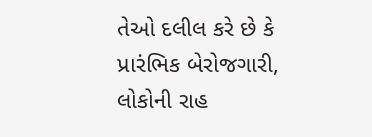તેઓ દલીલ કરે છે કે પ્રારંભિક બેરોજગારી, લોકોની રાહ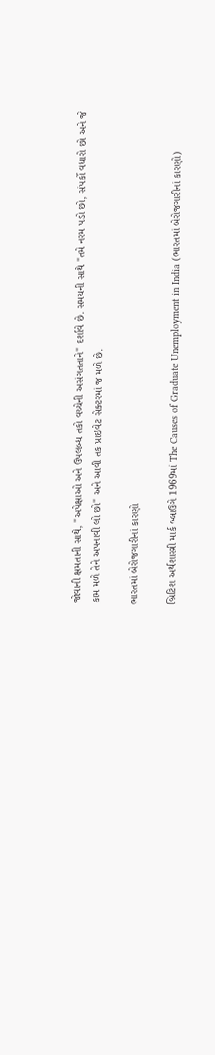જોવાની ક્ષમતાની સાથે, "અપેક્ષાઓ અને ઉપલબ્ધ તકો વચ્ચેની અસંગતતાને" દર્શાવે છે. સમયની સાથે "તમે નરમ પડો છો, સંપર્કો વધારો છો અને જે કામ મળે તેને અપનાવી લો છો" અને આવી તક પ્રાઇવેટ સેક્ટરમાં જ મળે છે.

ભારતમાં બેરોજગારીનાં કારણો

બ્રિટિશ અર્થશાસ્ત્રી માર્ક બ્લાઉગે 1969માં The Causes of Graduate Unemployment in India (ભારતમાં બેરોજગારીનાં કારણો)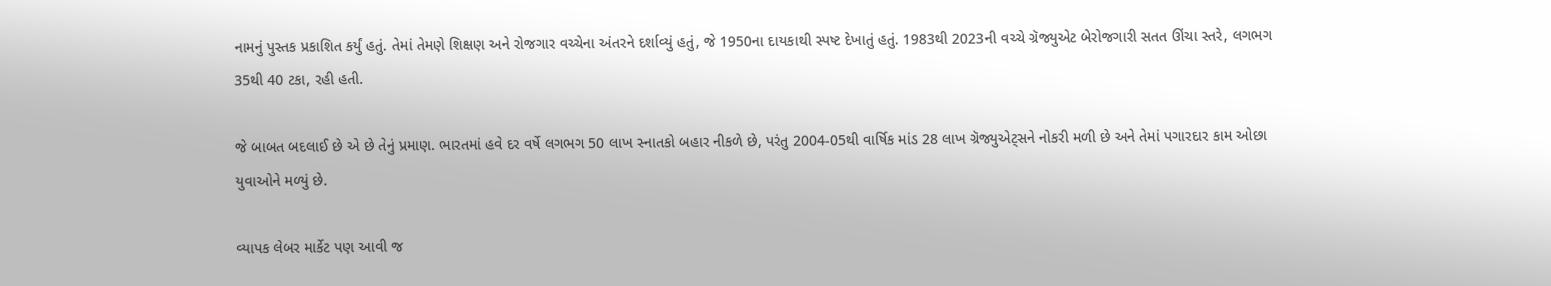નામનું પુસ્તક પ્રકાશિત કર્યું હતું. તેમાં તેમણે શિક્ષણ અને રોજગાર વચ્ચેના અંતરને દર્શાવ્યું હતું, જે 1950ના દાયકાથી સ્પષ્ટ દેખાતું હતું. 1983થી 2023ની વચ્ચે ગ્રૅજ્યુએટ બેરોજગારી સતત ઊંચા સ્તરે, લગભગ 35થી 40 ટકા, રહી હતી.

જે બાબત બદલાઈ છે એ છે તેનું પ્રમાણ. ભારતમાં હવે દર વર્ષે લગભગ 50 લાખ સ્નાતકો બહાર નીકળે છે, પરંતુ 2004-05થી વાર્ષિક માંડ 28 લાખ ગ્રૅજ્યુએટ્સને નોકરી મળી છે અને તેમાં પગારદાર કામ ઓછા યુવાઓને મળ્યું છે.

વ્યાપક લેબર માર્કેટ પણ આવી જ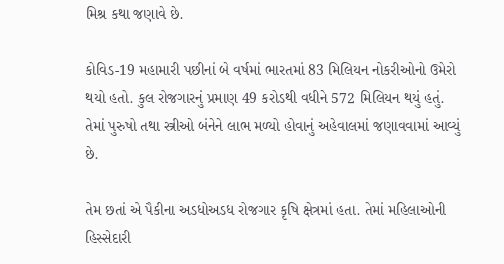મિશ્ર કથા જણાવે છે.

કોવિડ-19 મહામારી પછીનાં બે વર્ષમાં ભારતમાં 83 મિલિયન નોકરીઓનો ઉમેરો થયો હતો. કુલ રોજગારનું પ્રમાણ 49 કરોડથી વધીને 572 મિલિયન થયું હતું. તેમાં પુરુષો તથા સ્ત્રીઓ બંનેને લાભ મળ્યો હોવાનું અહેવાલમાં જણાવવામાં આવ્યું છે.

તેમ છતાં એ પૈકીના અડધોઅડધ રોજગાર કૃષિ ક્ષેત્રમાં હતા. તેમાં મહિલાઓની હિસ્સેદારી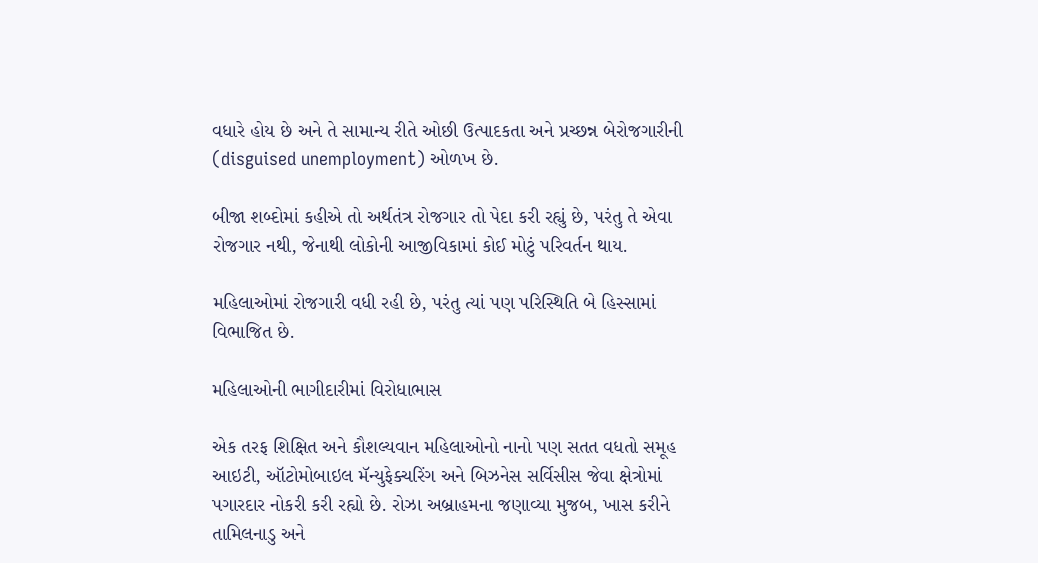વધારે હોય છે અને તે સામાન્ય રીતે ઓછી ઉત્પાદકતા અને પ્રચ્છન્ન બેરોજગારીની (disguised unemployment) ઓળખ છે.

બીજા શબ્દોમાં કહીએ તો અર્થતંત્ર રોજગાર તો પેદા કરી રહ્યું છે, પરંતુ તે એવા રોજગાર નથી, જેનાથી લોકોની આજીવિકામાં કોઈ મોટું પરિવર્તન થાય.

મહિલાઓમાં રોજગારી વધી રહી છે, પરંતુ ત્યાં પણ પરિસ્થિતિ બે હિસ્સામાં વિભાજિત છે.

મહિલાઓની ભાગીદારીમાં વિરોધાભાસ

એક તરફ શિક્ષિત અને કૌશલ્યવાન મહિલાઓનો નાનો પણ સતત વધતો સમૂહ આઇટી, ઑટોમોબાઇલ મૅન્યુફેક્ચરિંગ અને બિઝનેસ સર્વિસીસ જેવા ક્ષેત્રોમાં પગારદાર નોકરી કરી રહ્યો છે. રોઝા અબ્રાહમના જણાવ્યા મુજબ, ખાસ કરીને તામિલનાડુ અને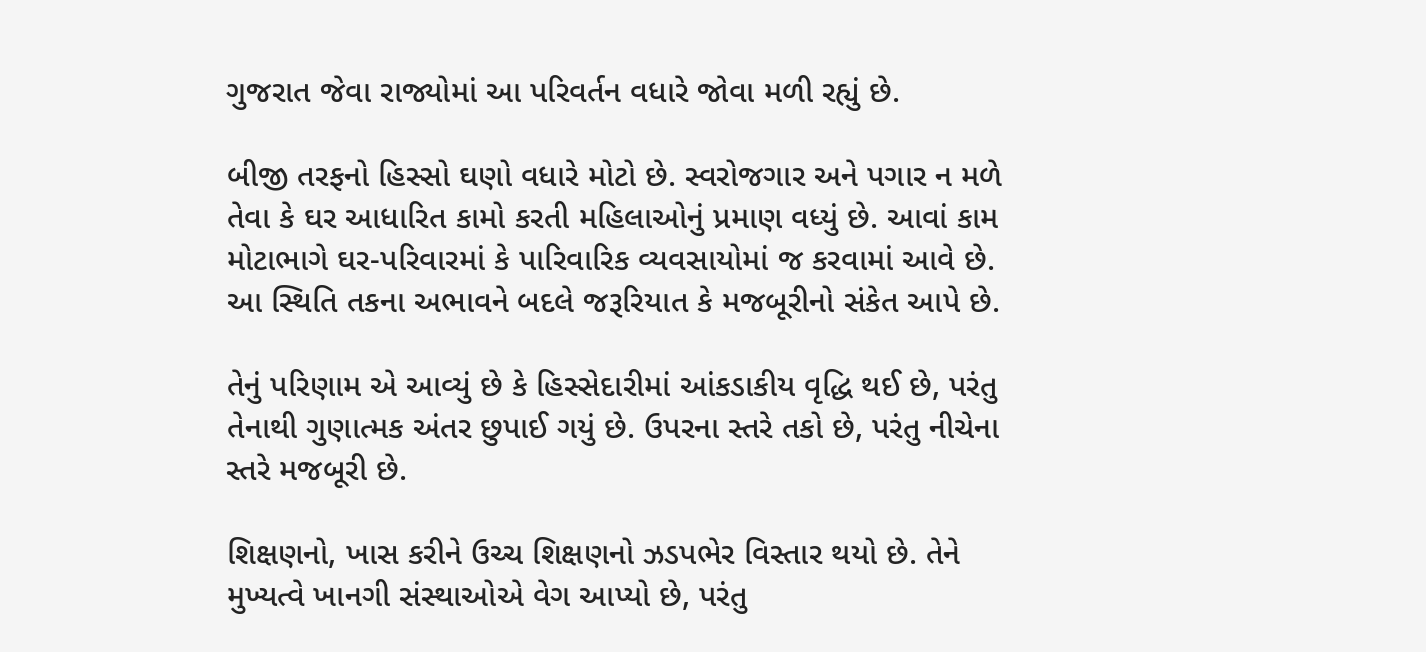ગુજરાત જેવા રાજ્યોમાં આ પરિવર્તન વધારે જોવા મળી રહ્યું છે.

બીજી તરફનો હિસ્સો ઘણો વધારે મોટો છે. સ્વરોજગાર અને પગાર ન મળે તેવા કે ઘર આધારિત કામો કરતી મહિલાઓનું પ્રમાણ વધ્યું છે. આવાં કામ મોટાભાગે ઘર-પરિવારમાં કે પારિવારિક વ્યવસાયોમાં જ કરવામાં આવે છે. આ સ્થિતિ તકના અભાવને બદલે જરૂરિયાત કે મજબૂરીનો સંકેત આપે છે.

તેનું પરિણામ એ આવ્યું છે કે હિસ્સેદારીમાં આંકડાકીય વૃદ્ધિ થઈ છે, પરંતુ તેનાથી ગુણાત્મક અંતર છુપાઈ ગયું છે. ઉપરના સ્તરે તકો છે, પરંતુ નીચેના સ્તરે મજબૂરી છે.

શિક્ષણનો, ખાસ કરીને ઉચ્ચ શિક્ષણનો ઝડપભેર વિસ્તાર થયો છે. તેને મુખ્યત્વે ખાનગી સંસ્થાઓએ વેગ આપ્યો છે, પરંતુ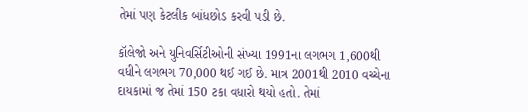તેમાં પણ કેટલીક બાંધછોડ કરવી પડી છે.

કૉલેજો અને યુનિવર્સિટીઓની સંખ્યા 1991ના લગભગ 1,600થી વધીને લગભગ 70,000 થઈ ગઈ છે. માત્ર 2001થી 2010 વચ્ચેના દાયકામાં જ તેમાં 150 ટકા વધારો થયો હતો. તેમાં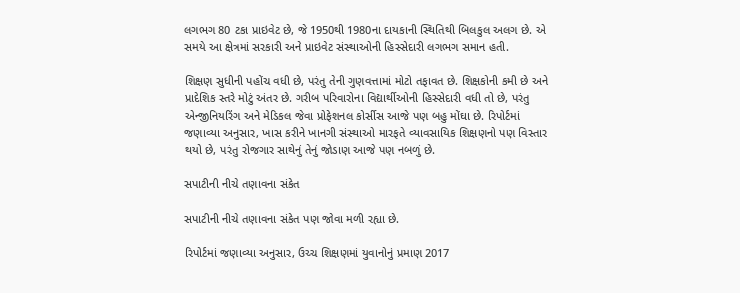લગભગ 80 ટકા પ્રાઇવેટ છે, જે 1950થી 1980ના દાયકાની સ્થિતિથી બિલકુલ અલગ છે. એ સમયે આ ક્ષેત્રમાં સરકારી અને પ્રાઇવેટ સંસ્થાઓની હિસ્સેદારી લગભગ સમાન હતી.

શિક્ષણ સુધીની પહોંચ વધી છે, પરંતુ તેની ગુણવત્તામાં મોટો તફાવત છે. શિક્ષકોની કમી છે અને પ્રાદેશિક સ્તરે મોટું અંતર છે. ગરીબ પરિવારોના વિદ્યાર્થીઓની હિસ્સેદારી વધી તો છે, પરંતુ એન્જીનિયરિંગ અને મેડિકલ જેવા પ્રોફેશનલ કોર્સીસ આજે પણ બહુ મોંઘા છે. રિપોર્ટમાં જણાવ્યા અનુસાર, ખાસ કરીને ખાનગી સંસ્થાઓ મારફતે વ્યાવસાયિક શિક્ષણનો પણ વિસ્તાર થયો છે, પરંતુ રોજગાર સાથેનું તેનું જોડાણ આજે પણ નબળું છે.

સપાટીની નીચે તણાવના સંકેત

સપાટીની નીચે તણાવના સંકેત પણ જોવા મળી રહ્યા છે.

રિપોર્ટમાં જણાવ્યા અનુસાર, ઉચ્ચ શિક્ષણમાં યુવાનોનું પ્રમાણ 2017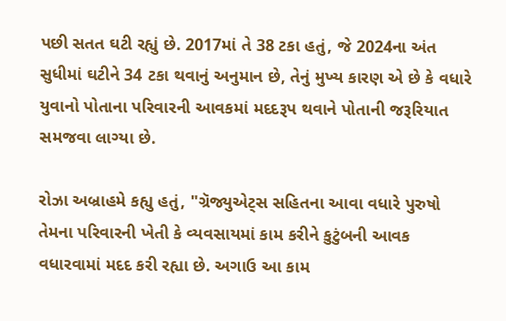પછી સતત ઘટી રહ્યું છે. 2017માં તે 38 ટકા હતું, જે 2024ના અંત સુધીમાં ઘટીને 34 ટકા થવાનું અનુમાન છે, તેનું મુખ્ય કારણ એ છે કે વધારે યુવાનો પોતાના પરિવારની આવકમાં મદદરૂપ થવાને પોતાની જરૂરિયાત સમજવા લાગ્યા છે.

રોઝા અબ્રાહમે કહ્યુ હતું, "ગ્રૅજ્યુએટ્સ સહિતના આવા વધારે પુરુષો તેમના પરિવારની ખેતી કે વ્યવસાયમાં કામ કરીને કુટુંબની આવક વધારવામાં મદદ કરી રહ્યા છે. અગાઉ આ કામ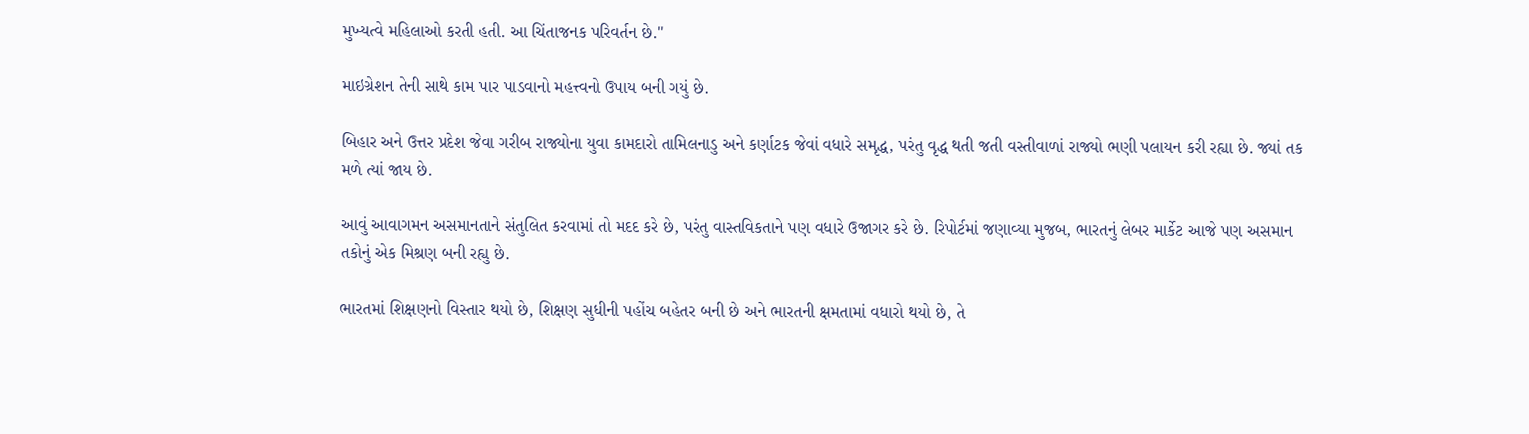મુખ્યત્વે મહિલાઓ કરતી હતી. આ ચિંતાજનક પરિવર્તન છે."

માઇગ્રેશન તેની સાથે કામ પાર પાડવાનો મહત્ત્વનો ઉપાય બની ગયું છે.

બિહાર અને ઉત્તર પ્રદેશ જેવા ગરીબ રાજ્યોના યુવા કામદારો તામિલનાડુ અને કર્ણાટક જેવાં વધારે સમૃદ્ધ, પરંતુ વૃદ્ધ થતી જતી વસ્તીવાળાં રાજ્યો ભણી પલાયન કરી રહ્યા છે. જ્યાં તક મળે ત્યાં જાય છે.

આવું આવાગમન અસમાનતાને સંતુલિત કરવામાં તો મદદ કરે છે, પરંતુ વાસ્તવિકતાને પણ વધારે ઉજાગર કરે છે. રિપોર્ટમાં જણાવ્યા મુજબ, ભારતનું લેબર માર્કેટ આજે પણ અસમાન તકોનું એક મિશ્રણ બની રહ્યુ છે.

ભારતમાં શિક્ષણનો વિસ્તાર થયો છે, શિક્ષણ સુધીની પહોંચ બહેતર બની છે અને ભારતની ક્ષમતામાં વધારો થયો છે, તે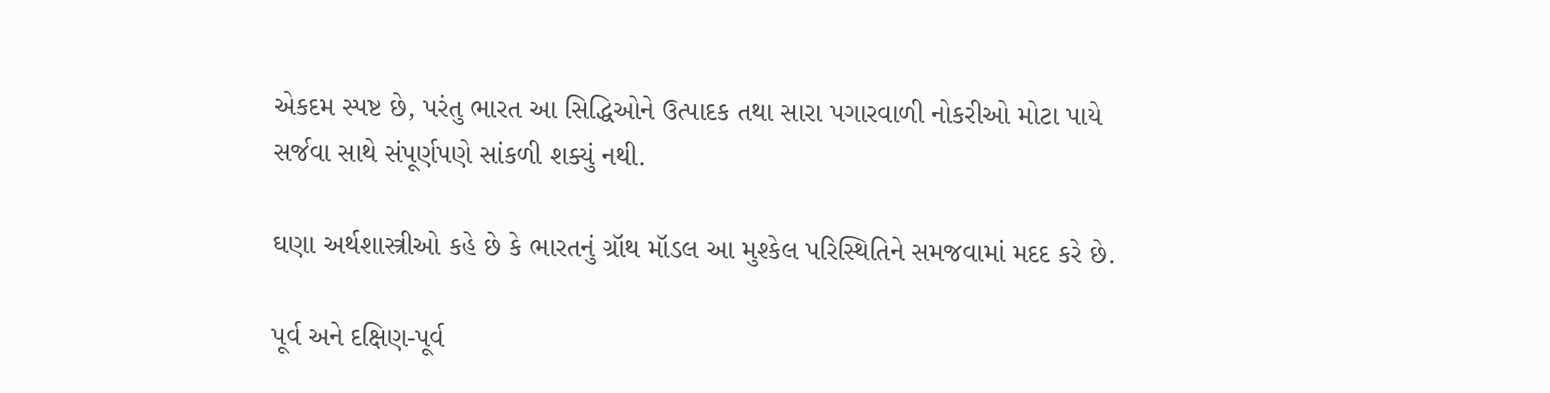એકદમ સ્પષ્ટ છે, પરંતુ ભારત આ સિદ્ધિઓને ઉત્પાદક તથા સારા પગારવાળી નોકરીઓ મોટા પાયે સર્જવા સાથે સંપૂર્ણપણે સાંકળી શક્યું નથી.

ઘણા અર્થશાસ્ત્રીઓ કહે છે કે ભારતનું ગ્રૉથ મૉડલ આ મુશ્કેલ પરિસ્થિતિને સમજવામાં મદદ કરે છે.

પૂર્વ અને દક્ષિણ-પૂર્વ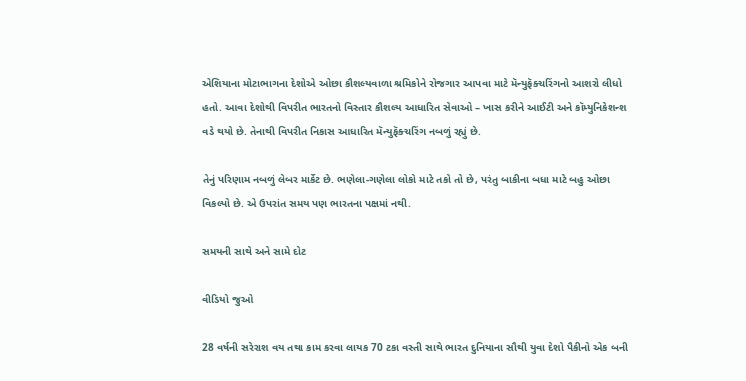એશિયાના મોટાભાગના દેશોએ ઓછા કૌશલ્યવાળા શ્રમિકોને રોજગાર આપવા માટે મૅન્યુફૅક્ચરિંગનો આશરો લીધો હતો. આવા દેશોથી વિપરીત ભારતનો વિસ્તાર કૌશલ્ય આધારિત સેવાઓ – ખાસ કરીને આઈટી અને કૉમ્યુનિકેશન્શ વડે થયો છે. તેનાથી વિપરીત નિકાસ આધારિત મૅન્યુફૅક્ચરિંગ નબળું રહ્યું છે.

તેનું પરિણામ નબળું લેબર માર્કેટ છે. ભણેલા-ગણેલા લોકો માટે તકો તો છે, પરંતુ બાકીના બધા માટે બહુ ઓછા વિકલ્પો છે. એ ઉપરાંત સમય પણ ભારતના પક્ષમાં નથી.

સમયની સાથે અને સામે દોટ

વીડિયો જુઓ

28 વર્ષની સરેરાશ વય તથા કામ કરવા લાયક 70 ટકા વસ્તી સાથે ભારત દુનિયાના સૌથી યુવા દેશો પૈકીનો એક બની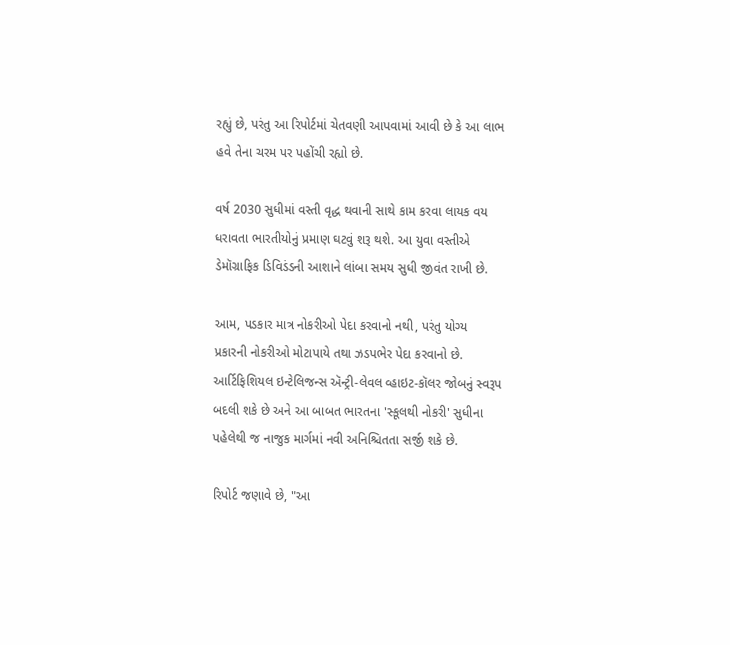રહ્યું છે, પરંતુ આ રિપોર્ટમાં ચેતવણી આપવામાં આવી છે કે આ લાભ હવે તેના ચરમ પર પહોંચી રહ્યો છે.

વર્ષ 2030 સુધીમાં વસ્તી વૃદ્ધ થવાની સાથે કામ કરવા લાયક વય ધરાવતા ભારતીયોનું પ્રમાણ ઘટવું શરૂ થશે. આ યુવા વસ્તીએ ડેમૉગ્રાફિક ડિવિડંડની આશાને લાંબા સમય સુધી જીવંત રાખી છે.

આમ, પડકાર માત્ર નોકરીઓ પેદા કરવાનો નથી, પરંતુ યોગ્ય પ્રકારની નોકરીઓ મોટાપાયે તથા ઝડપભેર પેદા કરવાનો છે. આર્ટિફિશિયલ ઇન્ટેલિજન્સ ઍન્ટ્રી-લેવલ વ્હાઇટ-કૉલર જોબનું સ્વરૂપ બદલી શકે છે અને આ બાબત ભારતના 'સ્કૂલથી નોકરી' સુધીના પહેલેથી જ નાજુક માર્ગમાં નવી અનિશ્ચિતતા સર્જી શકે છે.

રિપોર્ટ જણાવે છે, "આ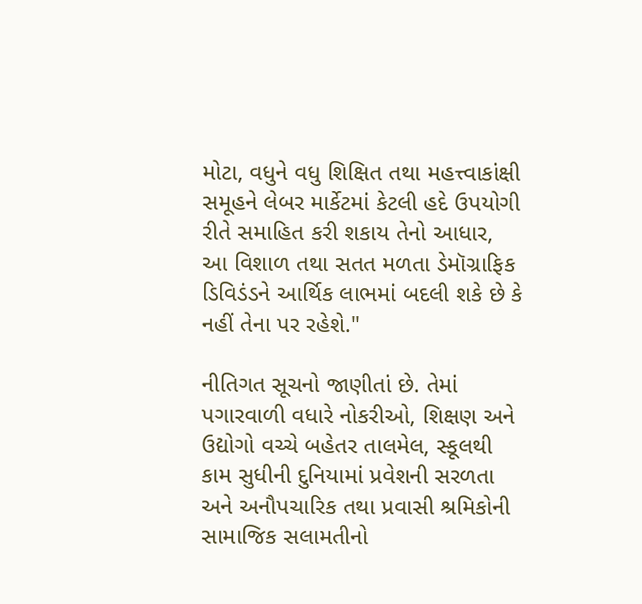મોટા, વધુને વધુ શિક્ષિત તથા મહત્ત્વાકાંક્ષી સમૂહને લેબર માર્કેટમાં કેટલી હદે ઉપયોગી રીતે સમાહિત કરી શકાય તેનો આધાર, આ વિશાળ તથા સતત મળતા ડેમૉગ્રાફિક ડિવિડંડને આર્થિક લાભમાં બદલી શકે છે કે નહીં તેના પર રહેશે."

નીતિગત સૂચનો જાણીતાં છે. તેમાં પગારવાળી વધારે નોકરીઓ, શિક્ષણ અને ઉદ્યોગો વચ્ચે બહેતર તાલમેલ, સ્કૂલથી કામ સુધીની દુનિયામાં પ્રવેશની સરળતા અને અનૌપચારિક તથા પ્રવાસી શ્રમિકોની સામાજિક સલામતીનો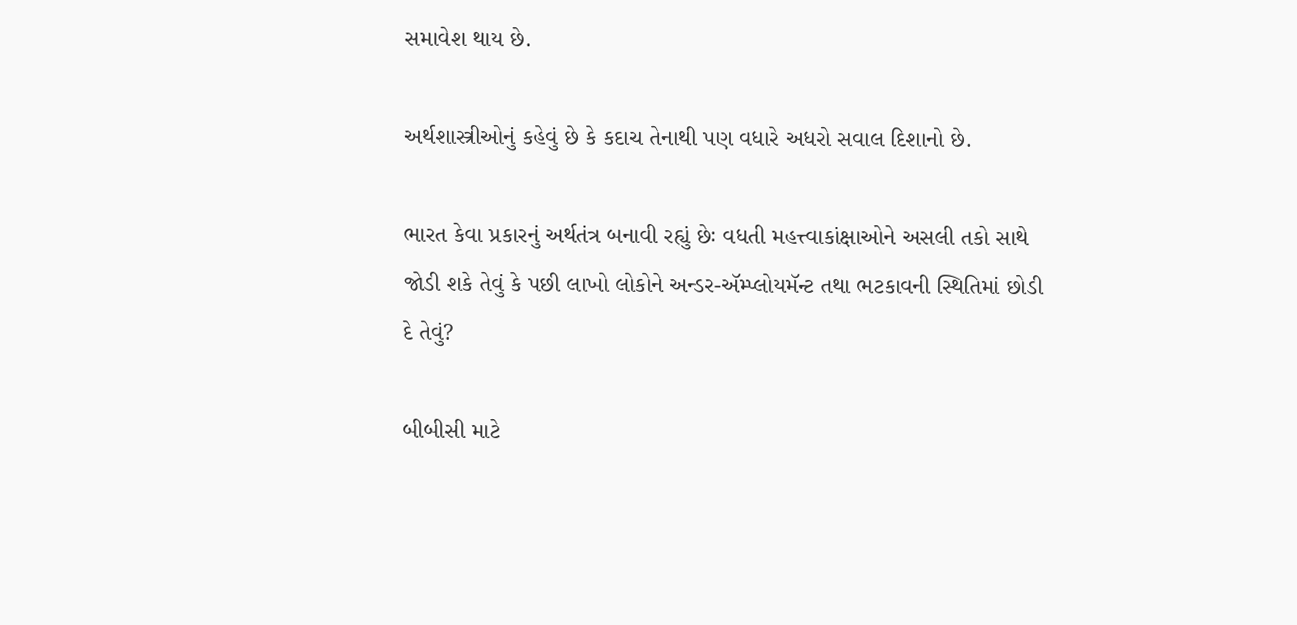સમાવેશ થાય છે.

અર્થશાસ્ત્રીઓનું કહેવું છે કે કદાચ તેનાથી પણ વધારે અધરો સવાલ દિશાનો છે.

ભારત કેવા પ્રકારનું અર્થતંત્ર બનાવી રહ્યું છેઃ વધતી મહત્ત્વાકાંક્ષાઓને અસલી તકો સાથે જોડી શકે તેવું કે પછી લાખો લોકોને અન્ડર-ઍમ્પ્લોયમૅન્ટ તથા ભટકાવની સ્થિતિમાં છોડી દે તેવું?

બીબીસી માટે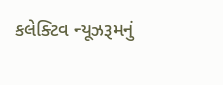કલેક્ટિવ ન્યૂઝરૂમનું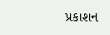પ્રકાશન